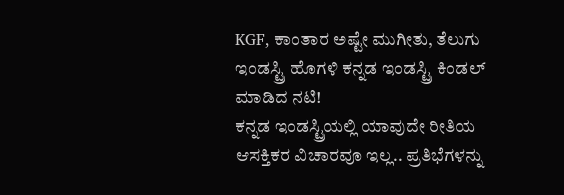KGF, ಕಾಂತಾರ ಅಷ್ಟೇ ಮುಗೀತು, ತೆಲುಗು ಇಂಡಸ್ಟ್ರಿ ಹೊಗಳಿ ಕನ್ನಡ ಇಂಡಸ್ಟ್ರಿ ಕಿಂಡಲ್ ಮಾಡಿದ ನಟಿ!
ಕನ್ನಡ ಇಂಡಸ್ಟ್ರಿಯಲ್ಲಿ ಯಾವುದೇ ರೀತಿಯ ಆಸಕ್ತಿಕರ ವಿಚಾರವೂ ಇಲ್ಲ.. ಪ್ರತಿಭೆಗಳನ್ನು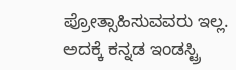ಪ್ರೋತ್ಸಾಹಿಸುವವರು ಇಲ್ಲ. ಅದಕ್ಕೆ ಕನ್ನಡ ಇಂಡಸ್ಟ್ರಿ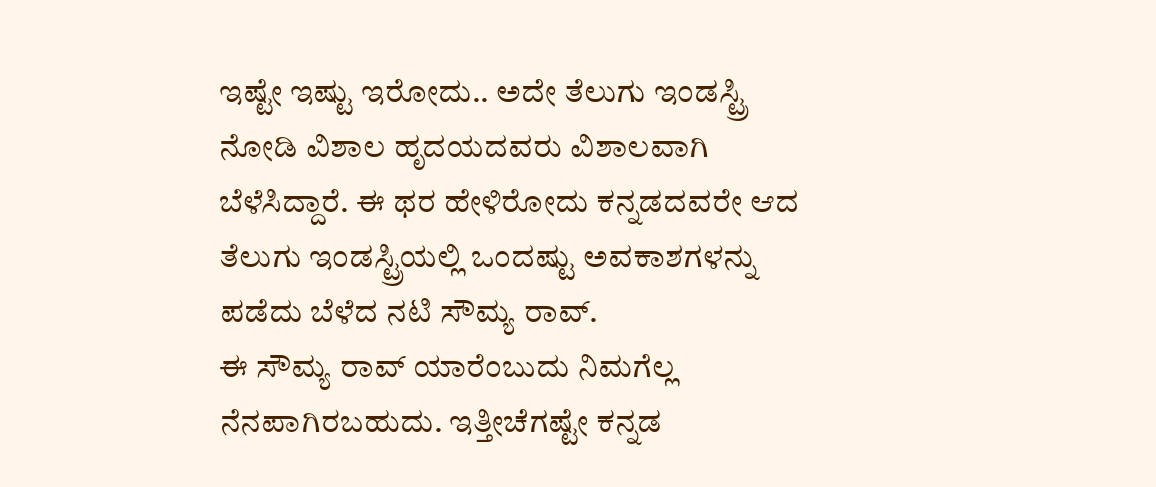ಇಷ್ಟೇ ಇಷ್ಟು ಇರೋದು.. ಅದೇ ತೆಲುಗು ಇಂಡಸ್ಟ್ರಿ ನೋಡಿ ವಿಶಾಲ ಹೃದಯದವರು ವಿಶಾಲವಾಗಿ ಬೆಳೆಸಿದ್ದಾರೆ. ಈ ಥರ ಹೇಳಿರೋದು ಕನ್ನಡದವರೇ ಆದ ತೆಲುಗು ಇಂಡಸ್ಟ್ರಿಯಲ್ಲಿ ಒಂದಷ್ಟು ಅವಕಾಶಗಳನ್ನು ಪಡೆದು ಬೆಳೆದ ನಟಿ ಸೌಮ್ಯ ರಾವ್.
ಈ ಸೌಮ್ಯ ರಾವ್ ಯಾರೆಂಬುದು ನಿಮಗೆಲ್ಲ ನೆನಪಾಗಿರಬಹುದು. ಇತ್ತೀಚೆಗಷ್ಟೇ ಕನ್ನಡ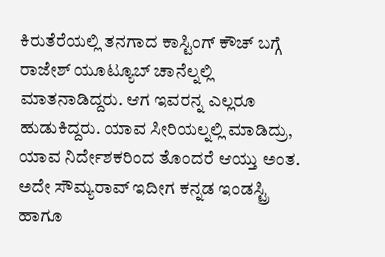ಕಿರುತೆರೆಯಲ್ಲಿ ತನಗಾದ ಕಾಸ್ಟಿಂಗ್ ಕೌಚ್ ಬಗ್ಗೆ ರಾಜೇಶ್ ಯೂಟ್ಯೂಬ್ ಚಾನೆಲ್ನಲ್ಲಿ ಮಾತನಾಡಿದ್ದರು. ಆಗ ಇವರನ್ನ ಎಲ್ಲರೂ ಹುಡುಕಿದ್ದರು. ಯಾವ ಸೀರಿಯಲ್ನಲ್ಲಿ ಮಾಡಿದ್ರು, ಯಾವ ನಿರ್ದೇಶಕರಿಂದ ತೊಂದರೆ ಆಯ್ತು ಅಂತ. ಅದೇ ಸೌಮ್ಯರಾವ್ ಇದೀಗ ಕನ್ನಡ ಇಂಡಸ್ಟ್ರಿ ಹಾಗೂ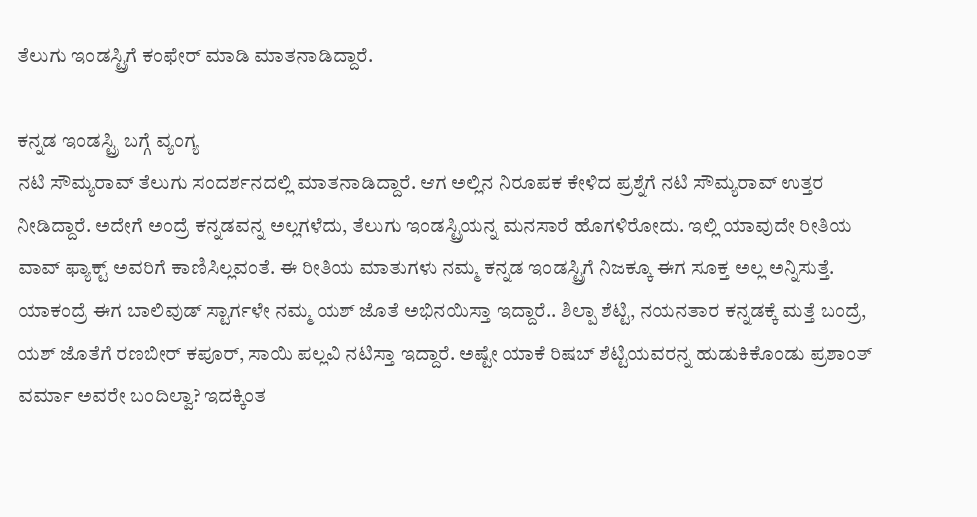ತೆಲುಗು ಇಂಡಸ್ಟ್ರಿಗೆ ಕಂಫೇರ್ ಮಾಡಿ ಮಾತನಾಡಿದ್ದಾರೆ.

ಕನ್ನಡ ಇಂಡಸ್ಟ್ರಿ ಬಗ್ಗೆ ವ್ಯಂಗ್ಯ
ನಟಿ ಸೌಮ್ಯರಾವ್ ತೆಲುಗು ಸಂದರ್ಶನದಲ್ಲಿ ಮಾತನಾಡಿದ್ದಾರೆ. ಆಗ ಅಲ್ಲಿನ ನಿರೂಪಕ ಕೇಳಿದ ಪ್ರಶ್ನೆಗೆ ನಟಿ ಸೌಮ್ಯರಾವ್ ಉತ್ತರ ನೀಡಿದ್ದಾರೆ. ಅದೇಗೆ ಅಂದ್ರೆ ಕನ್ನಡವನ್ನ ಅಲ್ಲಗಳೆದು, ತೆಲುಗು ಇಂಡಸ್ಟ್ರಿಯನ್ನ ಮನಸಾರೆ ಹೊಗಳಿರೋದು. ಇಲ್ಲಿ ಯಾವುದೇ ರೀತಿಯ ವಾವ್ ಫ್ಯಾಕ್ಟ್ ಅವರಿಗೆ ಕಾಣಿಸಿಲ್ಲವಂತೆ. ಈ ರೀತಿಯ ಮಾತುಗಳು ನಮ್ಮ ಕನ್ನಡ ಇಂಡಸ್ಟ್ರಿಗೆ ನಿಜಕ್ಕೂ ಈಗ ಸೂಕ್ತ ಅಲ್ಲ ಅನ್ನಿಸುತ್ತೆ. ಯಾಕಂದ್ರೆ ಈಗ ಬಾಲಿವುಡ್ ಸ್ಟಾರ್ಗಳೇ ನಮ್ಮ ಯಶ್ ಜೊತೆ ಅಭಿನಯಿಸ್ತಾ ಇದ್ದಾರೆ.. ಶಿಲ್ಪಾ ಶೆಟ್ಟಿ, ನಯನತಾರ ಕನ್ನಡಕ್ಕೆ ಮತ್ತೆ ಬಂದ್ರೆ, ಯಶ್ ಜೊತೆಗೆ ರಣಬೀರ್ ಕಪೂರ್, ಸಾಯಿ ಪಲ್ಲವಿ ನಟಿಸ್ತಾ ಇದ್ದಾರೆ. ಅಷ್ಟೇ ಯಾಕೆ ರಿಷಬ್ ಶೆಟ್ಟಿಯವರನ್ನ ಹುಡುಕಿಕೊಂಡು ಪ್ರಶಾಂತ್ ವರ್ಮಾ ಅವರೇ ಬಂದಿಲ್ವಾ? ಇದಕ್ಕಿಂತ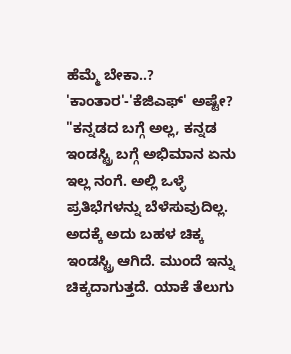ಹೆಮ್ಮೆ ಬೇಕಾ..?
'ಕಾಂತಾರ'-'ಕೆಜಿಎಫ್' ಅಷ್ಟೇ?
"ಕನ್ನಡದ ಬಗ್ಗೆ ಅಲ್ಲ, ಕನ್ನಡ ಇಂಡಸ್ಟ್ರಿ ಬಗ್ಗೆ ಅಭಿಮಾನ ಏನು ಇಲ್ಲ ನಂಗೆ. ಅಲ್ಲಿ ಒಳ್ಳೆ ಪ್ರತಿಭೆಗಳನ್ನು ಬೆಳೆಸುವುದಿಲ್ಲ. ಅದಕ್ಕೆ ಅದು ಬಹಳ ಚಿಕ್ಕ ಇಂಡಸ್ಟ್ರಿ ಆಗಿದೆ. ಮುಂದೆ ಇನ್ನು ಚಿಕ್ಕದಾಗುತ್ತದೆ. ಯಾಕೆ ತೆಲುಗು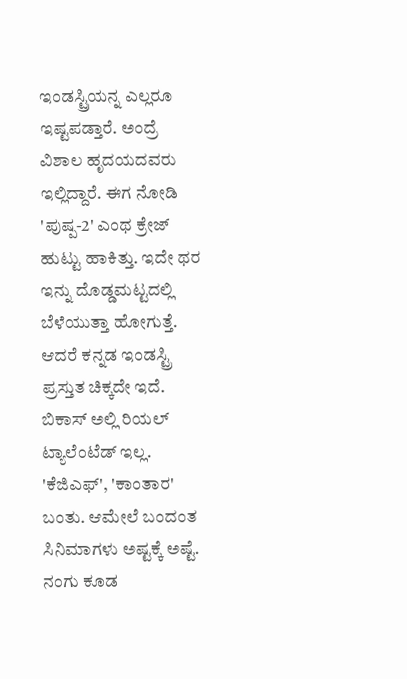ಇಂಡಸ್ಟ್ರಿಯನ್ನ ಎಲ್ಲರೂ ಇಷ್ಟಪಡ್ತಾರೆ. ಅಂದ್ರೆ ವಿಶಾಲ ಹೃದಯದವರು ಇಲ್ಲಿದ್ದಾರೆ. ಈಗ ನೋಡಿ 'ಪುಷ್ಪ-2' ಎಂಥ ಕ್ರೇಜ್ ಹುಟ್ಟು ಹಾಕಿತ್ತು. ಇದೇ ಥರ ಇನ್ನು ದೊಡ್ಡಮಟ್ಟದಲ್ಲಿ ಬೆಳೆಯುತ್ತಾ ಹೋಗುತ್ತೆ. ಆದರೆ ಕನ್ನಡ ಇಂಡಸ್ಟ್ರಿ ಪ್ರಸ್ತುತ ಚಿಕ್ಕದೇ ಇದೆ. ಬಿಕಾಸ್ ಅಲ್ಲಿ ರಿಯಲ್ ಟ್ಯಾಲೆಂಟೆಡ್ ಇಲ್ಲ. 'ಕೆಜಿಎಫ್', 'ಕಾಂತಾರ' ಬಂತು. ಆಮೇಲೆ ಬಂದಂತ ಸಿನಿಮಾಗಳು ಅಷ್ಟಕ್ಕೆ ಅಷ್ಟೆ. ನಂಗು ಕೂಡ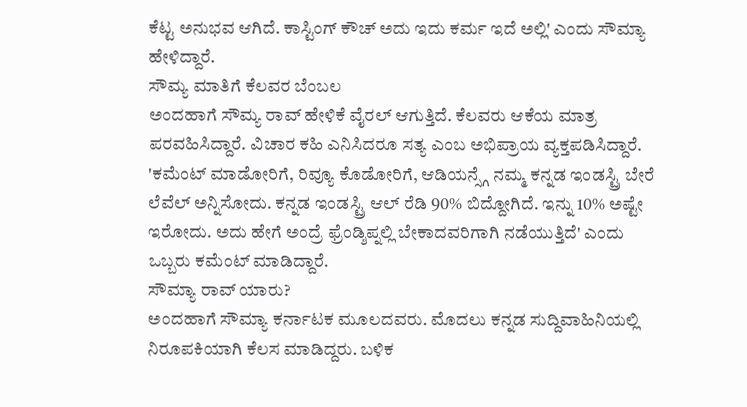ಕೆಟ್ಟ ಅನುಭವ ಆಗಿದೆ. ಕಾಸ್ಟಿಂಗ್ ಕೌಚ್ ಅದು ಇದು ಕರ್ಮ ಇದೆ ಅಲ್ಲಿ' ಎಂದು ಸೌಮ್ಯಾ ಹೇಳಿದ್ದಾರೆ.
ಸೌಮ್ಯ ಮಾತಿಗೆ ಕೆಲವರ ಬೆಂಬಲ
ಅಂದಹಾಗೆ ಸೌಮ್ಯ ರಾವ್ ಹೇಳಿಕೆ ವೈರಲ್ ಆಗುತ್ತಿದೆ. ಕೆಲವರು ಆಕೆಯ ಮಾತ್ರ ಪರವಹಿಸಿದ್ದಾರೆ. ವಿಚಾರ ಕಹಿ ಎನಿಸಿದರೂ ಸತ್ಯ ಎಂಬ ಅಭಿಪ್ರಾಯ ವ್ಯಕ್ತಪಡಿಸಿದ್ದಾರೆ. 'ಕಮೆಂಟ್ ಮಾಡೋರಿಗೆ, ರಿವ್ಯೂ ಕೊಡೋರಿಗೆ, ಆಡಿಯನ್ಸ್ಗೆ ನಮ್ಮ ಕನ್ನಡ ಇಂಡಸ್ಟ್ರಿ ಬೇರೆ ಲೆವೆಲ್ ಅನ್ನಿಸೋದು. ಕನ್ನಡ ಇಂಡಸ್ಟ್ರಿ ಆಲ್ ರೆಡಿ 90% ಬಿದ್ದೋಗಿದೆ. ಇನ್ನು 10% ಅಷ್ಟೇ ಇರೋದು. ಅದು ಹೇಗೆ ಅಂದ್ರೆ ಫ್ರೆಂಡ್ಶಿಪ್ನಲ್ಲಿ ಬೇಕಾದವರಿಗಾಗಿ ನಡೆಯುತ್ತಿದೆ' ಎಂದು ಒಬ್ಬರು ಕಮೆಂಟ್ ಮಾಡಿದ್ದಾರೆ.
ಸೌಮ್ಯಾ ರಾವ್ ಯಾರು?
ಅಂದಹಾಗೆ ಸೌಮ್ಯಾ ಕರ್ನಾಟಕ ಮೂಲದವರು. ಮೊದಲು ಕನ್ನಡ ಸುದ್ದಿವಾಹಿನಿಯಲ್ಲಿ ನಿರೂಪಕಿಯಾಗಿ ಕೆಲಸ ಮಾಡಿದ್ದರು. ಬಳಿಕ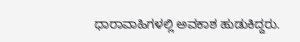ಧಾರಾವಾಹಿಗಳಲ್ಲಿ ಅವಕಾಶ ಹುಡುಕಿದ್ದರು.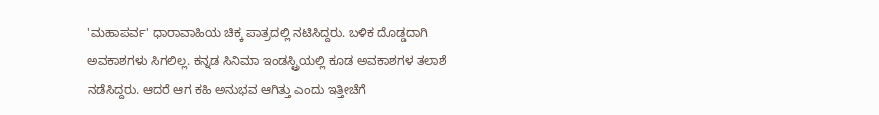'ಮಹಾಪರ್ವ' ಧಾರಾವಾಹಿಯ ಚಿಕ್ಕ ಪಾತ್ರದಲ್ಲಿ ನಟಿಸಿದ್ದರು. ಬಳಿಕ ದೊಡ್ಡದಾಗಿ ಅವಕಾಶಗಳು ಸಿಗಲಿಲ್ಲ. ಕನ್ನಡ ಸಿನಿಮಾ ಇಂಡಸ್ಟ್ರಿಯಲ್ಲಿ ಕೂಡ ಅವಕಾಶಗಳ ತಲಾಶೆ ನಡೆಸಿದ್ದರು. ಆದರೆ ಆಗ ಕಹಿ ಅನುಭವ ಆಗಿತ್ತು ಎಂದು ಇತ್ತೀಚೆಗೆ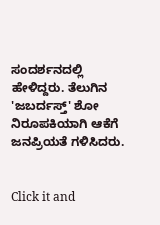ಸಂದರ್ಶನದಲ್ಲಿ ಹೇಳಿದ್ದರು. ತೆಲುಗಿನ 'ಜಬರ್ದಸ್ತ್' ಶೋ ನಿರೂಪಕಿಯಾಗಿ ಆಕೆಗೆ ಜನಪ್ರಿಯತೆ ಗಳಿಸಿದರು.


Click it and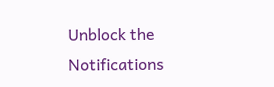Unblock the Notifications